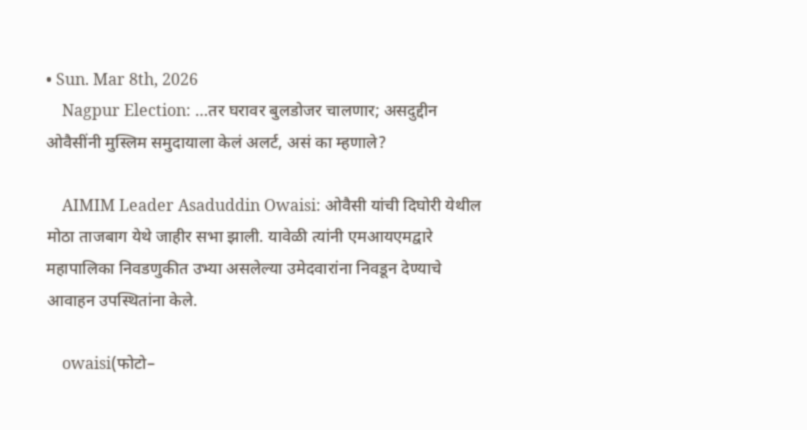• Sun. Mar 8th, 2026
    Nagpur Election: …तर घरावर बुलडोजर चालणार; असदुद्दीन ओवैसींनी मुस्लिम समुदायाला केलं अलर्ट, असं का म्हणाले?

    AIMIM Leader Asaduddin Owaisi: ओवैसी यांची दिघोरी येथील मोठा ताजबाग येथे जाहीर सभा झाली. यावेळी त्यांनी एमआयएमद्वारे महापालिका निवडणुकीत उभ्या असलेल्या उमेदवारांना निवडून देण्याचे आवाहन उपस्थितांना केले.

    owaisi(फोटो–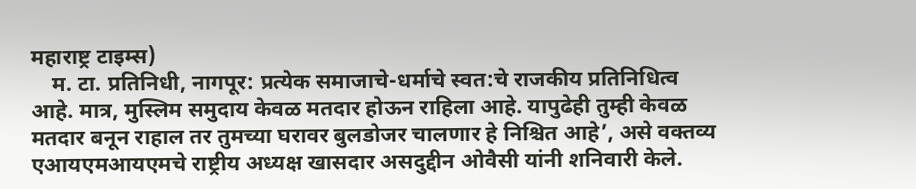महाराष्ट्र टाइम्स)
    म. टा. प्रतिनिधी, नागपूर: प्रत्येक समाजाचे-धर्माचे स्वत:चे राजकीय प्रतिनिधित्व आहे. मात्र, मुस्लिम समुदाय केवळ मतदार होऊन राहिला आहे. यापुढेही तुम्ही केवळ मतदार बनून राहाल तर तुमच्या घरावर बुलडोजर चालणार हे निश्चित आहे’, असे वक्तव्य एआयएमआयएमचे राष्ट्रीय अध्यक्ष खासदार असदुद्दीन ओवैसी यांनी शनिवारी केले.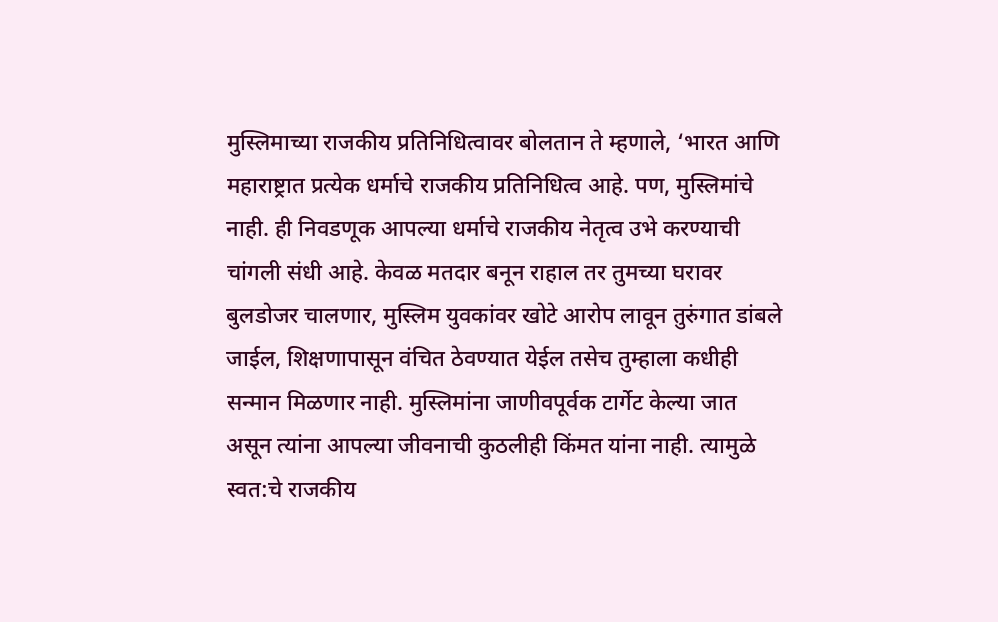मुस्लिमाच्या राजकीय प्रतिनिधित्वावर बोलतान ते म्हणाले, ‘भारत आणि महाराष्ट्रात प्रत्येक धर्माचे राजकीय प्रतिनिधित्व आहे. पण, मुस्लिमांचे नाही. ही निवडणूक आपल्या धर्माचे राजकीय नेतृत्व उभे करण्याची चांगली संधी आहे. केवळ मतदार बनून राहाल तर तुमच्या घरावर बुलडोजर चालणार, मुस्लिम युवकांवर खोटे आरोप लावून तुरुंगात डांबले जाईल, शिक्षणापासून वंचित ठेवण्यात येईल तसेच तुम्हाला कधीही सन्मान मिळणार नाही. मुस्लिमांना जाणीवपूर्वक टार्गेट केल्या जात असून त्यांना आपल्या जीवनाची कुठलीही किंमत यांना नाही. त्यामुळे स्वत:चे राजकीय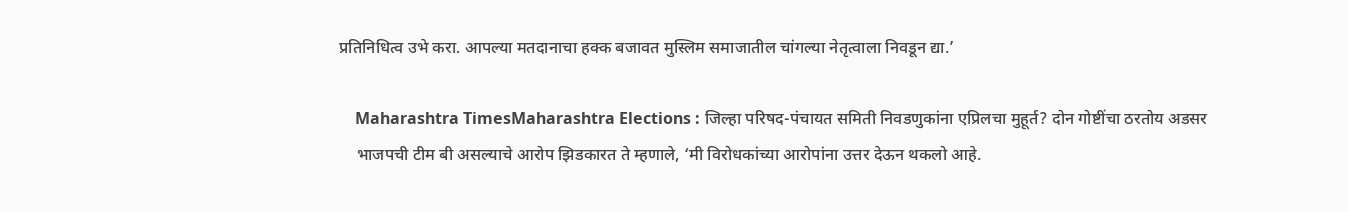प्रतिनिधित्व उभे करा. आपल्या मतदानाचा हक्क बजावत मुस्लिम समाजातील चांगल्या नेतृत्वाला निवडून द्या.’

    Maharashtra TimesMaharashtra Elections : जिल्हा परिषद-पंचायत समिती निवडणुकांना एप्रिलचा मुहूर्त? दोन गोष्टींचा ठरतोय अडसर
    भाजपची टीम बी असल्याचे आरोप झिडकारत ते म्हणाले, ‘मी विरोधकांच्या आरोपांना उत्तर देऊन थकलो आहे.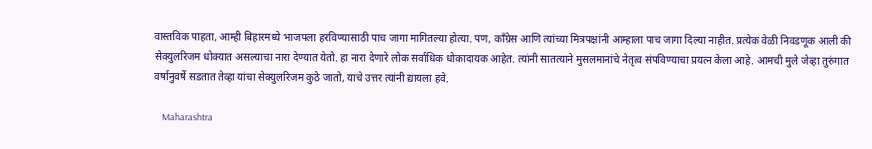वास्तविक पाहता, आम्ही बिहारमध्ये भाजपला हरविण्यासाठी पाच जागा मागितल्या होत्या. पण, काँग्रेस आणि त्यांच्या मित्रपक्षांनी आम्हाला पाच जागा दिल्या नाहीत. प्रत्येक वेळी निवडणूक आली की सेक्युलरिजम धोक्यात असल्याचा नारा देण्यात येतो. हा नारा देणारे लोक सर्वाधिक धोकादायक आहेत. त्यांनी सातत्याने मुसलमानांचे नेतृत्व संपविण्याचा प्रयत्न केला आहे. आमची मुले जेव्हा तुरुंगात वर्षानुवर्षे सडतात तेव्हा यांचा सेक्युलरिजम कुठे जातो, याचे उत्तर त्यांनी द्यायला हवे.

    Maharashtra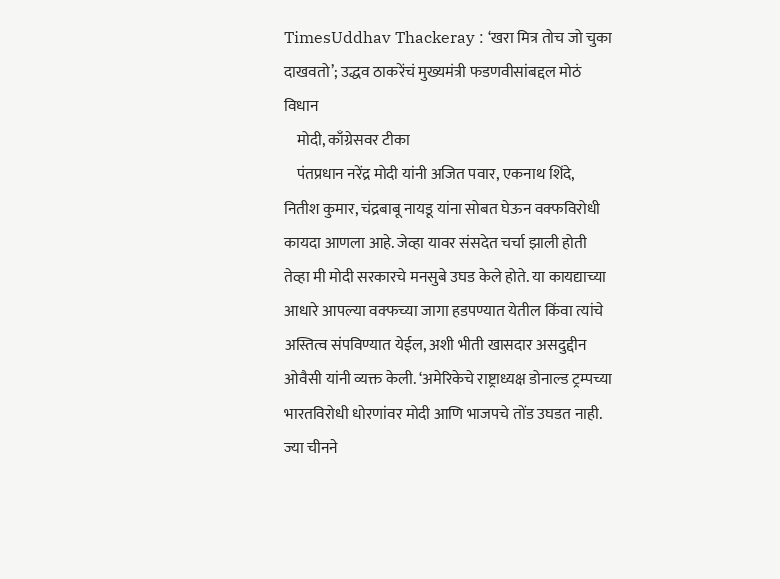TimesUddhav Thackeray : ‘खरा मित्र तोच जो चुका दाखवतो’; उद्धव ठाकरेंचं मुख्यमंत्री फडणवीसांबद्दल मोठं विधान
    मोदी, काँग्रेसवर टीका
    पंतप्रधान नरेंद्र मोदी यांनी अजित पवार, एकनाथ शिंदे, नितीश कुमार, चंद्रबाबू नायडू यांना सोबत घेऊन वक्फविरोधी कायदा आणला आहे. जेव्हा यावर संसदेत चर्चा झाली होती तेव्हा मी मोदी सरकारचे मनसुबे उघड केले होते. या कायद्याच्या आधारे आपल्या वक्फच्या जागा हडपण्यात येतील किंवा त्यांचे अस्तित्व संपविण्यात येईल, अशी भीती खासदार असदुद्दीन ओवैसी यांनी व्यक्त केली. ‘अमेरिकेचे राष्ट्राध्यक्ष डोनाल्ड ट्रम्पच्या भारतविरोधी धोरणांवर मोदी आणि भाजपचे तोंड उघडत नाही. ज्या चीनने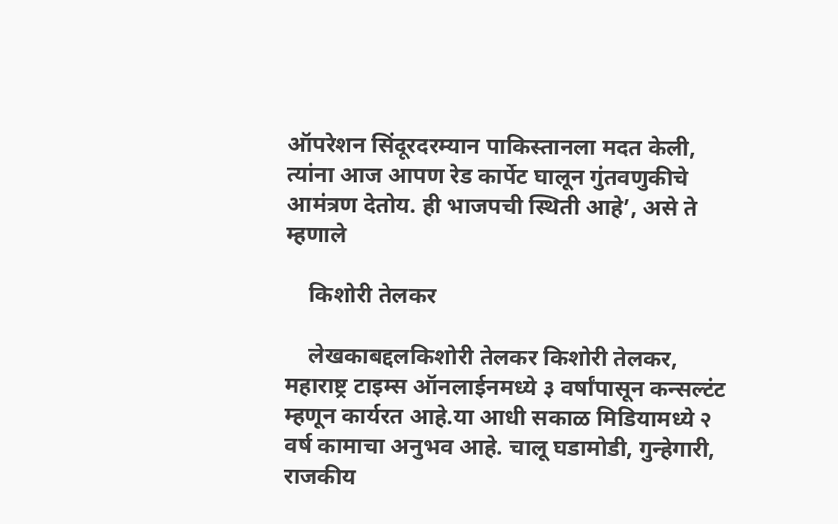ऑपरेशन सिंदूरदरम्यान पाकिस्तानला मदत केली, त्यांना आज आपण रेड कार्पेट घालून गुंतवणुकीचे आमंत्रण देतोय. ही भाजपची स्थिती आहे’, असे ते म्हणाले

    किशोरी तेलकर

    लेखकाबद्दलकिशोरी तेलकर किशोरी तेलकर, महाराष्ट्र टाइम्स ऑनलाईनमध्ये ३ वर्षांपासून कन्सल्टंट म्हणून कार्यरत आहे.या आधी सकाळ मिडियामध्ये २ वर्ष कामाचा अनुभव आहे. चालू घडामोडी, गुन्हेगारी, राजकीय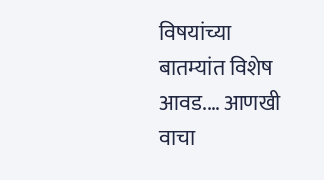विषयांच्या बातम्यांत विशेष आवड.… आणखी वाचा